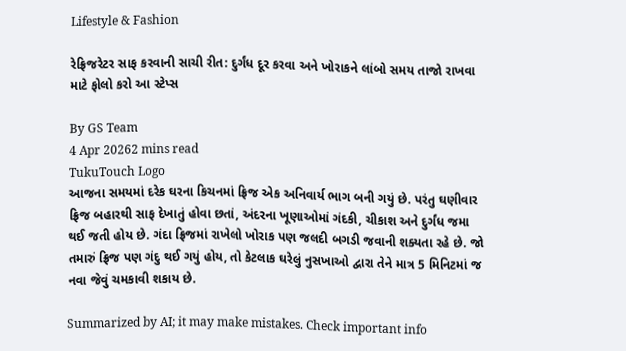Lifestyle & Fashion

રેફ્રિજરેટર સાફ કરવાની સાચી રીત: દુર્ગંધ દૂર કરવા અને ખોરાકને લાંબો સમય તાજો રાખવા માટે ફોલો કરો આ સ્ટેપ્સ

By GS Team
4 Apr 20262 mins read
TukuTouch Logo
આજના સમયમાં દરેક ઘરના કિચનમાં ફ્રિજ એક અનિવાર્ય ભાગ બની ગયું છે. પરંતુ ઘણીવાર ફ્રિજ બહારથી સાફ દેખાતું હોવા છતાં, અંદરના ખૂણાઓમાં ગંદકી, ચીકાશ અને દુર્ગંધ જમા થઈ જતી હોય છે. ગંદા ફ્રિજમાં રાખેલો ખોરાક પણ જલદી બગડી જવાની શક્યતા રહે છે. જો તમારું ફ્રિજ પણ ગંદુ થઈ ગયું હોય, તો કેટલાક ઘરેલું નુસખાઓ દ્વારા તેને માત્ર 5 મિનિટમાં જ નવા જેવું ચમકાવી શકાય છે.

Summarized by AI; it may make mistakes. Check important info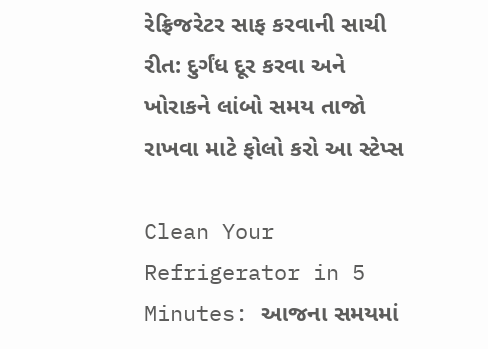રેફ્રિજરેટર સાફ કરવાની સાચી રીત: દુર્ગંધ દૂર કરવા અને ખોરાકને લાંબો સમય તાજો રાખવા માટે ફોલો કરો આ સ્ટેપ્સ

Clean Your Refrigerator in 5 Minutes: આજના સમયમાં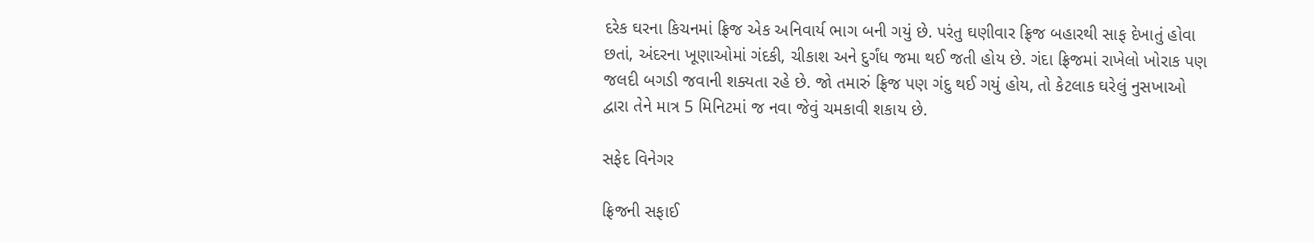દરેક ઘરના કિચનમાં ફ્રિજ એક અનિવાર્ય ભાગ બની ગયું છે. પરંતુ ઘણીવાર ફ્રિજ બહારથી સાફ દેખાતું હોવા છતાં, અંદરના ખૂણાઓમાં ગંદકી, ચીકાશ અને દુર્ગંધ જમા થઈ જતી હોય છે. ગંદા ફ્રિજમાં રાખેલો ખોરાક પણ જલદી બગડી જવાની શક્યતા રહે છે. જો તમારું ફ્રિજ પણ ગંદુ થઈ ગયું હોય, તો કેટલાક ઘરેલું નુસખાઓ દ્વારા તેને માત્ર 5 મિનિટમાં જ નવા જેવું ચમકાવી શકાય છે.

સફેદ વિનેગર

ફ્રિજની સફાઈ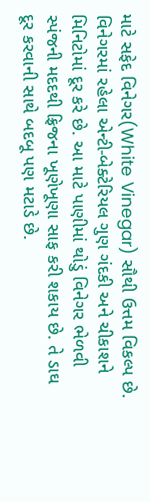માટે સફેદ વિનેગર(White Vinegar) સૌથી ઉત્તમ વિકલ્પ છે. વિનેગરમાં રહેલા એન્ટી-બેક્ટેરિયલ ગુણ ગંદકી અને ચીકાશને મિનિટોમાં દૂર કરે છે. આ માટે પાણીમાં થોડું વિનેગર ભેળવી સ્પંજની મદદથી ફ્રિજના ખૂણેખૂણા સાફ કરી શકાય છે. તે ડાઘ દૂર કરવાની સાથે બદબૂ પણ મટાડે છે.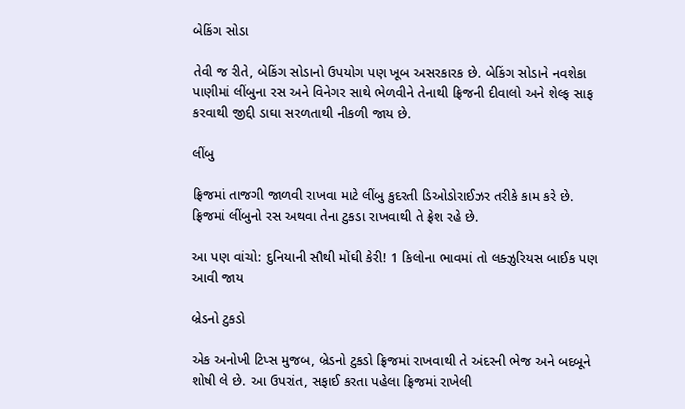બેકિંગ સોડા

તેવી જ રીતે, બેકિંગ સોડાનો ઉપયોગ પણ ખૂબ અસરકારક છે. બેકિંગ સોડાને નવશેકા પાણીમાં લીંબુના રસ અને વિનેગર સાથે ભેળવીને તેનાથી ફ્રિજની દીવાલો અને શેલ્ફ સાફ કરવાથી જીદ્દી ડાઘા સરળતાથી નીકળી જાય છે.

લીંબુ

ફ્રિજમાં તાજગી જાળવી રાખવા માટે લીંબુ કુદરતી ડિઓડોરાઈઝર તરીકે કામ કરે છે. ફ્રિજમાં લીંબુનો રસ અથવા તેના ટુકડા રાખવાથી તે ફ્રેશ રહે છે.

આ પણ વાંચો: દુનિયાની સૌથી મોંઘી કેરી! 1 કિલોના ભાવમાં તો લક્ઝુરિયસ બાઈક પણ આવી જાય

બ્રેડનો ટુકડો

એક અનોખી ટિપ્સ મુજબ, બ્રેડનો ટુકડો ફ્રિજમાં રાખવાથી તે અંદરની ભેજ અને બદબૂને શોષી લે છે. આ ઉપરાંત, સફાઈ કરતા પહેલા ફ્રિજમાં રાખેલી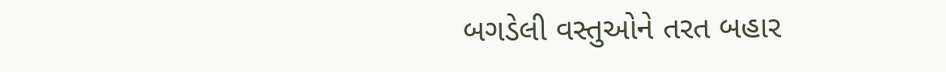બગડેલી વસ્તુઓને તરત બહાર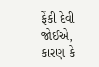ફેંકી દેવી જોઈએ, કારણ કે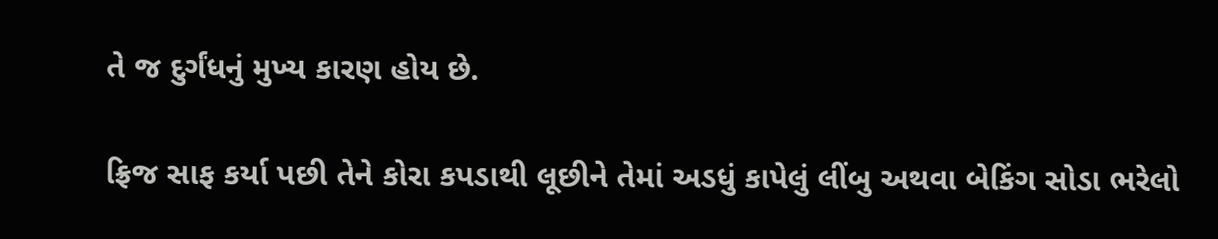તે જ દુર્ગંધનું મુખ્ય કારણ હોય છે.

ફ્રિજ સાફ કર્યા પછી તેને કોરા કપડાથી લૂછીને તેમાં અડધું કાપેલું લીંબુ અથવા બેકિંગ સોડા ભરેલો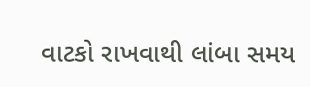વાટકો રાખવાથી લાંબા સમય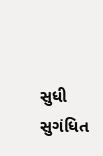સુધી સુગંધિત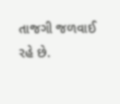તાજગી જળવાઈ રહે છે.